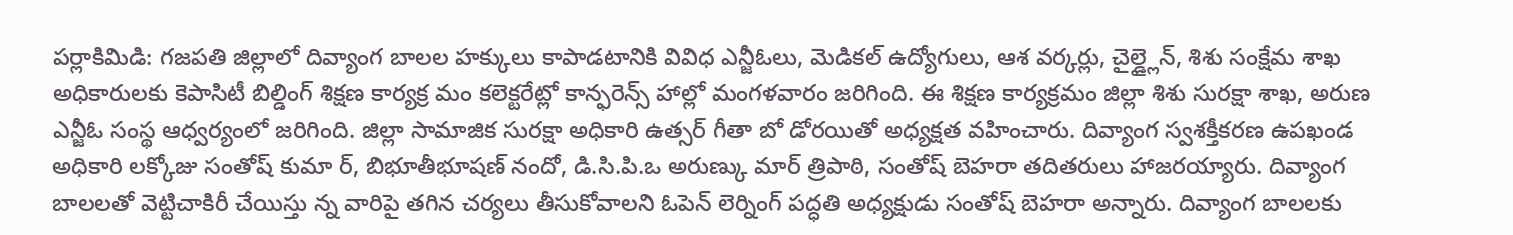పర్లాకిమిడి: గజపతి జిల్లాలో దివ్యాంగ బాలల హక్కులు కాపాడటానికి వివిధ ఎన్జీఓలు, మెడికల్ ఉద్యోగులు, ఆశ వర్కర్లు, చైల్డ్లైన్, శిశు సంక్షేమ శాఖ అధికారులకు కెపాసిటీ బిల్డింగ్ శిక్షణ కార్యక్ర మం కలెక్టరేట్లో కాన్ఫరెన్స్ హాల్లో మంగళవారం జరిగింది. ఈ శిక్షణ కార్యక్రమం జిల్లా శిశు సురక్షా శాఖ, అరుణ ఎన్జీఓ సంస్థ ఆధ్వర్యంలో జరిగింది. జిల్లా సామాజిక సురక్షా అధికారి ఉత్సర్ గీతా బో డోరయితో అధ్యక్షత వహించారు. దివ్యాంగ స్వశక్తీకరణ ఉపఖండ అధికారి లక్కోజు సంతోష్ కుమా ర్, బిభూతీభూషణ్ నందో, డి.సి.పి.ఒ అరుణ్కు మార్ త్రిపాఠి, సంతోష్ బెహరా తదితరులు హాజరయ్యారు. దివ్యాంగ బాలలతో వెట్టిచాకిరీ చేయిస్తు న్న వారిపై తగిన చర్యలు తీసుకోవాలని ఓపెన్ లెర్నింగ్ పద్ధతి అధ్యక్షుడు సంతోష్ బెహరా అన్నారు. దివ్యాంగ బాలలకు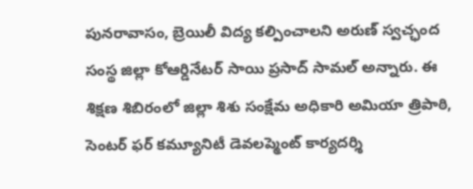పునరావాసం, బ్రెయిలీ విద్య కల్పించాలని అరుణ్ స్వచ్ఛంద సంస్థ జిల్లా కోఆర్డినేటర్ సాయి ప్రసాద్ సామల్ అన్నారు. ఈ శిక్షణ శిబిరంలో జిల్లా శిశు సంక్షేమ అధికారి అమియా త్రిపాఠి, సెంటర్ ఫర్ కమ్యూనిటీ డెవలప్మెంట్ కార్యదర్శి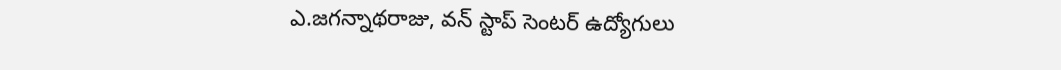ఎ.జగన్నాథరాజు, వన్ స్టాప్ సెంటర్ ఉద్యోగులు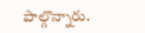పాల్గొన్నారు.